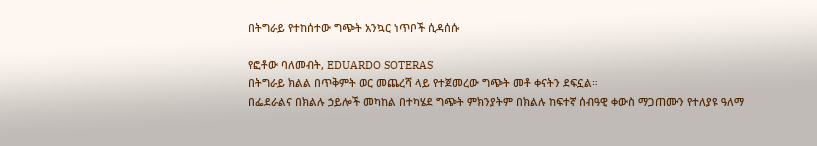በትግራይ የተከሰተው ግጭት አንኳር ነጥቦች ሲዳሰሱ

የፎቶው ባለመብት, EDUARDO SOTERAS
በትግራይ ክልል በጥቅምት ወር መጨረሻ ላይ የተጀመረው ግጭት መቶ ቀናትን ደፍኗል።
በፌደራልና በክልሉ ኃይሎች መካከል በተካሄደ ግጭት ምክንያትም በክልሉ ከፍተኛ ሰብዓዊ ቀውስ ማጋጠሙን የተለያዩ ዓለማ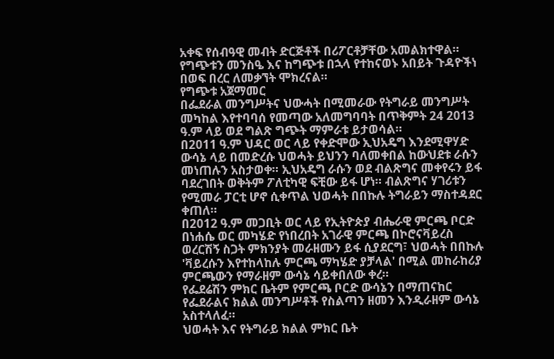አቀፍ የሰብዓዊ መብት ድርጅቶች በሪፖርቶቻቸው አመልክተዋል።
የግጭቱን መንስዔ እና ከግጭቱ በኋላ የተከናወኑ አበይት ጉዳዮችነ በወፍ በረር ለመቃኘት ሞክረናል።
የግጭቱ አጀማመር
በፌደራል መንግሥትና ህውሓት በሚመራው የትግራይ መንግሥት መካከል እየተባባሰ የመጣው አለመግባባት በጥቅምት 24 2013 ዓ.ም ላይ ወደ ግልጽ ግጭት ማምራቱ ይታወሳል።
በ2011 ዓ.ም ህዳር ወር ላይ የቀድሞው ኢህአዴግ እንደሚዋሃድ ውሳኔ ላይ በመድረሱ ህወሓት ይህንን ባለመቀበል ከውህደቱ ራሱን መነጠሉን አስታወቀ። ኢህአዴግ ራሱን ወደ ብልጽግና መቀየሩን ይፋ ባደረገበት ወቅትም ፖለቲካዊ ፍቺው ይፋ ሆነ። ብልጽግና ሃገሪቱን የሚመራ ፓርቲ ሆኖ ሲቀጥል ህወሓት በበኩሉ ትግራይን ማስተዳደር ቀጠለ።
በ2012 ዓ.ም መጋቢት ወር ላይ የኢትዮጵያ ብሔራዊ ምርጫ ቦርድ በነሐሴ ወር መካሄድ የነበረበት አገራዊ ምርጫ በኮሮናቫይረስ ወረርሽኝ ስጋት ምክንያት መራዘሙን ይፋ ሲያደርግ፣ ህወሓት በበኩሉ 'ቫይረሱን እየተከላከሉ ምርጫ ማካሄድ ያቻላል' በሚል መከራከሪያ ምርጫውን የማራዘም ውሳኔ ሳይቀበለው ቀረ።
የፌደሬሽን ምክር ቤትም የምርጫ ቦርድ ውሳኔን በማጠናከር የፌደራልና ክልል መንግሥቶች የስልጣን ዘመን እንዲራዘም ውሳኔ አስተላለፈ።
ህወሓት እና የትግራይ ክልል ምክር ቤት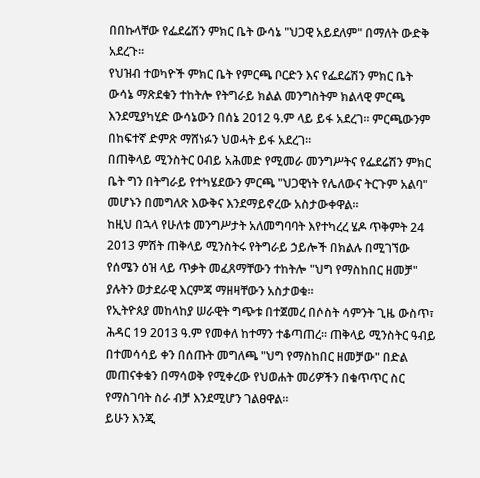በበኩላቸው የፌደሬሽን ምክር ቤት ውሳኔ "ህጋዊ አይደለም" በማለት ውድቅ አደረጉ።
የህዝብ ተወካዮች ምክር ቤት የምርጫ ቦርድን እና የፌደሬሽን ምክር ቤት ውሳኔ ማጽደቁን ተከትሎ የትግራይ ክልል መንግስትም ክልላዊ ምርጫ እንደሚያካሂድ ውሳኔውን በሰኔ 2012 ዓ.ም ላይ ይፋ አደረገ። ምርጫውንም በከፍተኛ ድምጽ ማሸነፉን ህወሓት ይፋ አደረገ።
በጠቅላይ ሚንስትር ዐብይ አሕመድ የሚመራ መንግሥትና የፌደሬሽን ምክር ቤት ግን በትግራይ የተካሄደውን ምርጫ "ህጋዊነት የሌለውና ትርጉም አልባ" መሆኑን በመግለጽ እውቅና እንደማይኖረው አስታውቀዋል።
ከዚህ በኋላ የሁለቱ መንግሥታት አለመግባባት እየተካረረ ሄዶ ጥቅምት 24 2013 ምሽት ጠቅላይ ሚንስትሩ የትግራይ ኃይሎች በክልሉ በሚገኘው የሰሜን ዕዝ ላይ ጥቃት መፈጸማቸውን ተከትሎ "ህግ የማስከበር ዘመቻ" ያሉትን ወታደራዊ እርምጃ ማዘዛቸውን አስታወቁ።
የኢትዮጰያ መከላከያ ሠራዊት ግጭቱ በተጀመረ በሶስት ሳምንት ጊዜ ውስጥ፣ ሕዳር 19 2013 ዓ.ም የመቀለ ከተማን ተቆጣጠረ። ጠቅላይ ሚንስትር ዓብይ በተመሳሳይ ቀን በሰጡት መግለጫ "ህግ የማስከበር ዘመቻው" በድል መጠናቀቁን በማሳወቅ የሚቀረው የህወሐት መሪዎችን በቁጥጥር ስር የማስገባት ስራ ብቻ እንደሚሆን ገልፀዋል።
ይሁን እንጂ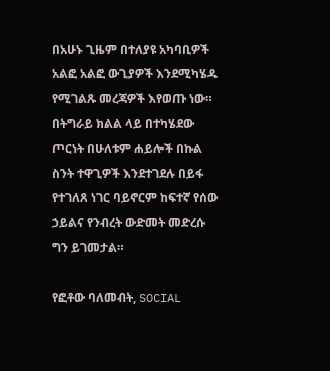በአሁኑ ጊዜም በተለያዩ አካባቢዎች አልፎ አልፎ ውጊያዎች እንደሚካሄዱ የሚገልጹ መረጃዎች እየወጡ ነው።
በትግራይ ክልል ላይ በተካሄደው ጦርነት በሁለቱም ሐይሎች በኩል ስንት ተዋጊዎች እንደተገደሉ በይፋ የተገለጸ ነገር ባይኖርም ከፍተኛ የሰው ኃይልና የንብረት ውድመት መድረሱ ግን ይገመታል።

የፎቶው ባለመብት, SOCIAL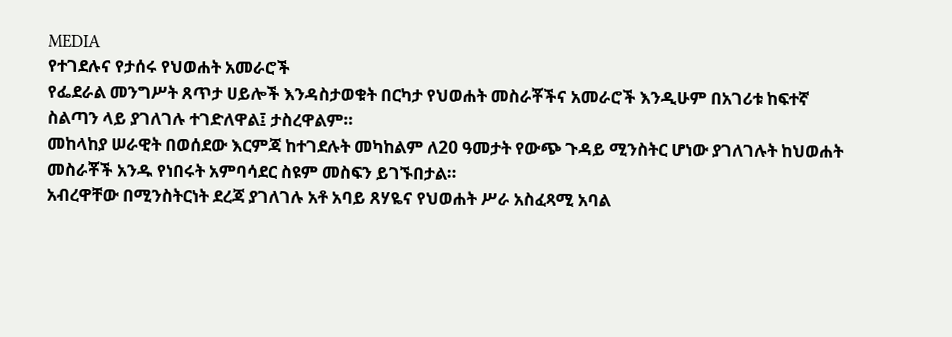MEDIA
የተገደሉና የታሰሩ የህወሐት አመራሮች
የፌደራል መንግሥት ጸጥታ ሀይሎች እንዳስታወቁት በርካታ የህወሐት መስራቾችና አመራሮች እንዲሁም በአገሪቱ ከፍተኛ ስልጣን ላይ ያገለገሉ ተገድለዋል፤ ታስረዋልም።
መከላከያ ሠራዊት በወሰደው እርምጃ ከተገደሉት መካከልም ለ20 ዓመታት የውጭ ጉዳይ ሚንስትር ሆነው ያገለገሉት ከህወሐት መስራቾች አንዱ የነበሩት አምባሳደር ስዩም መስፍን ይገኙበታል።
አብረዋቸው በሚንስትርነት ደረጃ ያገለገሉ አቶ አባይ ጸሃዬና የህወሐት ሥራ አስፈጻሚ አባል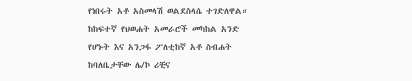የነበሩት አቶ አስመላሽ ወልደስላሴ ተገድለዋል።
ከከፍተኛ የህወሐት አመራሮች መካከል አንድ የሆኑት እና አንጋፋ ፖለቲከኛ አቶ ስብሐት ከባለቤታቸው ሌ/ኮ ሪቺና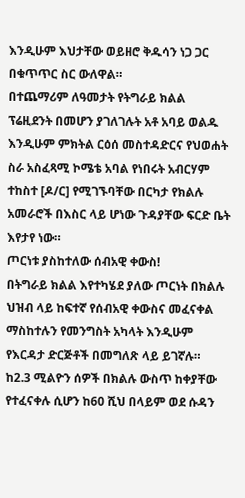እንዲሁም እህታቸው ወይዘሮ ቅዱሳን ነጋ ጋር በቁጥጥር ስር ውለዋል።
በተጨማሪም ለዓመታት የትግራይ ክልል ፕሬዚደንት በመሆን ያገለገሉት አቶ አባይ ወልዱ እንዲሁም ምክትል ርዕሰ መስተዳድርና የህወሐት ስራ አስፈጻሚ ኮሜቴ አባል የነበሩት አብርሃም ተከስተ [ዶ/ር] የሚገኙባቸው በርካታ የክልሉ አመራሮች በእስር ላይ ሆነው ጉዳያቸው ፍርድ ቤት እየታየ ነው።
ጦርነቱ ያስከተለው ሰብአዊ ቀውስ!
በትግራይ ክልል እየተካሄደ ያለው ጦርነት በክልሉ ህዝብ ላይ ከፍተኛ የሰብአዊ ቀውስና መፈናቀል ማስከተሉን የመንግስት አካላት እንዲሁም የእርዳታ ድርጅቶች በመግለጽ ላይ ይገኛሉ።
ከ2.3 ሚልዮን ሰዎች በክልሉ ውስጥ ከቀያቸው የተፈናቀሉ ሲሆን ከ60 ሺህ በላይም ወደ ሱዳን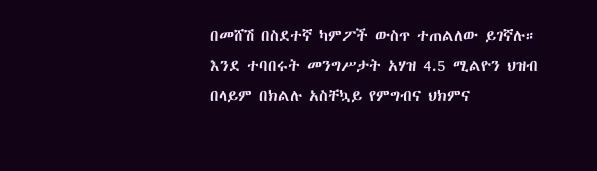በመሸሽ በስደተኛ ካምፖች ውስጥ ተጠልለው ይገኛሉ። እንደ ተባበሩት መንግሥታት አሃዝ 4.5 ሚልዮን ህዝብ በላይም በክልሉ አስቸኳይ የምግብና ህክምና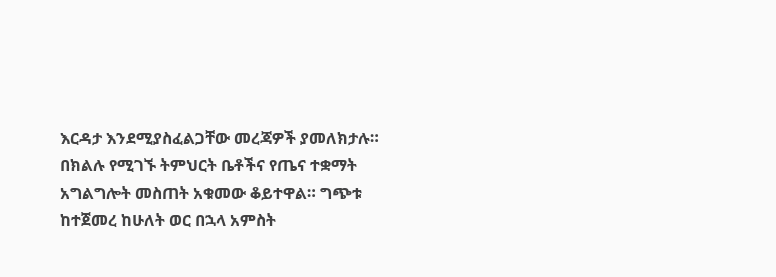እርዳታ እንደሚያስፈልጋቸው መረጃዎች ያመለክታሉ።
በክልሉ የሚገኙ ትምህርት ቤቶችና የጤና ተቋማት አግልግሎት መስጠት አቁመው ቆይተዋል። ግጭቱ ከተጀመረ ከሁለት ወር በኋላ አምስት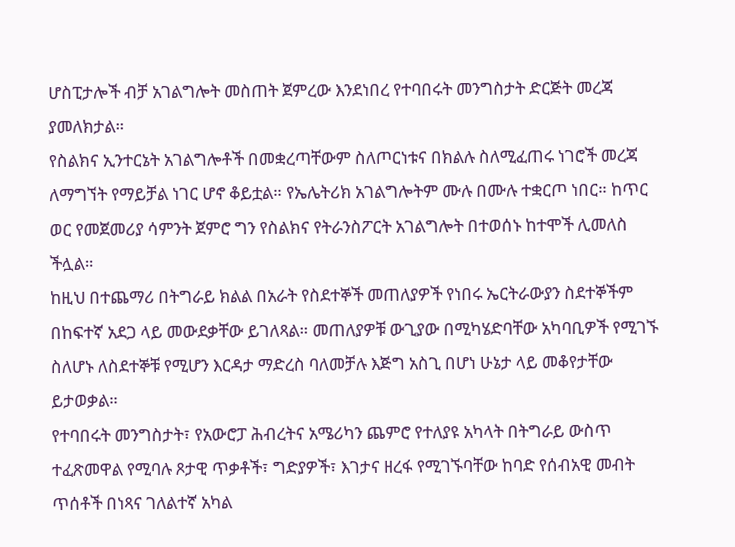ሆስፒታሎች ብቻ አገልግሎት መስጠት ጀምረው እንደነበረ የተባበሩት መንግስታት ድርጅት መረጃ ያመለክታል።
የስልክና ኢንተርኔት አገልግሎቶች በመቋረጣቸውም ስለጦርነቱና በክልሉ ስለሚፈጠሩ ነገሮች መረጃ ለማግኘት የማይቻል ነገር ሆኖ ቆይቷል። የኤሌትሪክ አገልግሎትም ሙሉ በሙሉ ተቋርጦ ነበር። ከጥር ወር የመጀመሪያ ሳምንት ጀምሮ ግን የስልክና የትራንስፖርት አገልግሎት በተወሰኑ ከተሞች ሊመለስ ችሏል።
ከዚህ በተጨማሪ በትግራይ ክልል በአራት የስደተኞች መጠለያዎች የነበሩ ኤርትራውያን ስደተኞችም በከፍተኛ አደጋ ላይ መውደቃቸው ይገለጻል። መጠለያዎቹ ውጊያው በሚካሄድባቸው አካባቢዎች የሚገኙ ስለሆኑ ለስደተኞቹ የሚሆን እርዳታ ማድረስ ባለመቻሉ እጅግ አስጊ በሆነ ሁኔታ ላይ መቆየታቸው ይታወቃል።
የተባበሩት መንግስታት፣ የአውሮፓ ሕብረትና አሜሪካን ጨምሮ የተለያዩ አካላት በትግራይ ውስጥ ተፈጽመዋል የሚባሉ ጾታዊ ጥቃቶች፣ ግድያዎች፣ እገታና ዘረፋ የሚገኙባቸው ከባድ የሰብአዊ መብት ጥሰቶች በነጻና ገለልተኛ አካል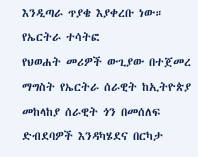እንዲጣራ ጥያቄ እያቀረቡ ነው።
የኤርትራ ተሳትፎ
የህወሐት መሪዎች ውጊያው በተጀመረ ማግስት የኤርትራ ሰራዊት ከኢትዮጵያ መከላከያ ሰራዊት ጎን በመሰለፍ ድብደባዎች እንዳካሄደና በርካታ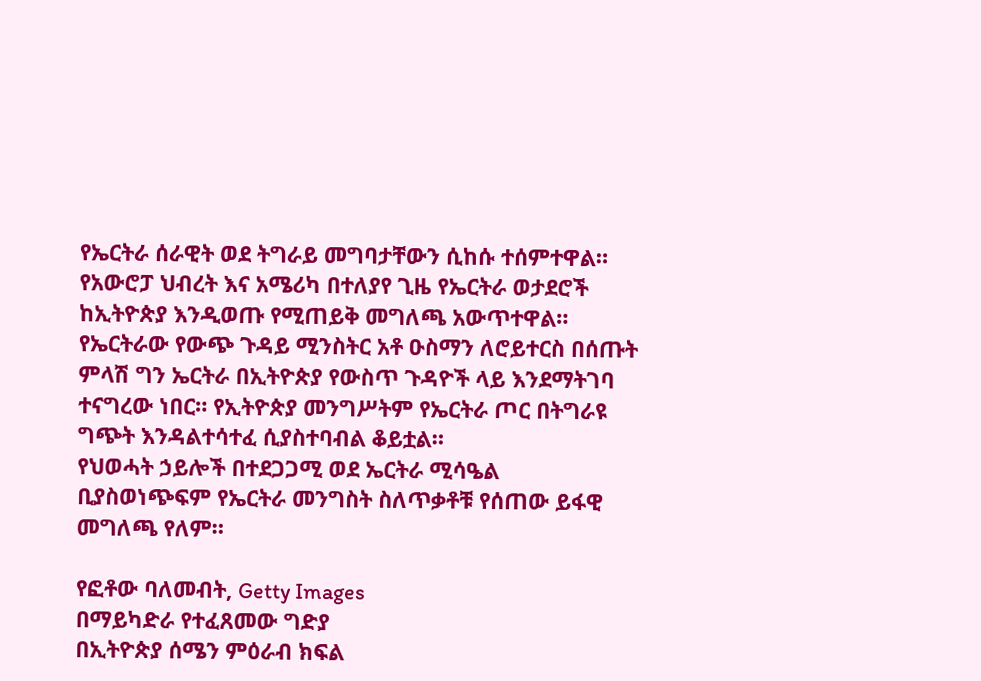የኤርትራ ሰራዊት ወደ ትግራይ መግባታቸውን ሲከሱ ተሰምተዋል።
የአውሮፓ ህብረት እና አሜሪካ በተለያየ ጊዜ የኤርትራ ወታደሮች ከኢትዮጵያ እንዲወጡ የሚጠይቅ መግለጫ አውጥተዋል።
የኤርትራው የውጭ ጉዳይ ሚንስትር አቶ ዑስማን ለሮይተርስ በሰጡት ምላሽ ግን ኤርትራ በኢትዮጵያ የውስጥ ጉዳዮች ላይ እንደማትገባ ተናግረው ነበር። የኢትዮጵያ መንግሥትም የኤርትራ ጦር በትግራዩ ግጭት እንዳልተሳተፈ ሲያስተባብል ቆይቷል።
የህወሓት ኃይሎች በተደጋጋሚ ወደ ኤርትራ ሚሳዔል ቢያስወነጭፍም የኤርትራ መንግስት ስለጥቃቶቹ የሰጠው ይፋዊ መግለጫ የለም።

የፎቶው ባለመብት, Getty Images
በማይካድራ የተፈጸመው ግድያ
በኢትዮጵያ ሰሜን ምዕራብ ክፍል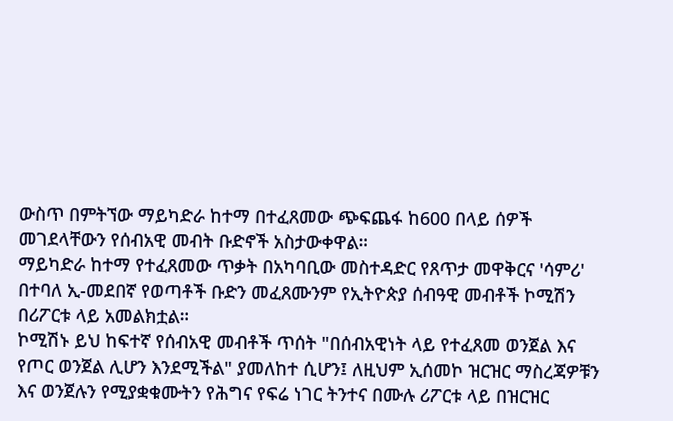ውስጥ በምትኘው ማይካድራ ከተማ በተፈጸመው ጭፍጨፋ ከ600 በላይ ሰዎች መገደላቸውን የሰብአዊ መብት ቡድኖች አስታውቀዋል።
ማይካድራ ከተማ የተፈጸመው ጥቃት በአካባቢው መስተዳድር የጸጥታ መዋቅርና 'ሳምሪ' በተባለ ኢ-መደበኛ የወጣቶች ቡድን መፈጸሙንም የኢትዮጵያ ሰብዓዊ መብቶች ኮሚሽን በሪፖርቱ ላይ አመልክቷል።
ኮሚሽኑ ይህ ከፍተኛ የሰብአዊ መብቶች ጥሰት "በሰብአዊነት ላይ የተፈጸመ ወንጀል እና የጦር ወንጀል ሊሆን እንደሚችል" ያመለከተ ሲሆን፤ ለዚህም ኢሰመኮ ዝርዝር ማስረጃዎቹን እና ወንጀሉን የሚያቋቁሙትን የሕግና የፍሬ ነገር ትንተና በሙሉ ሪፖርቱ ላይ በዝርዝር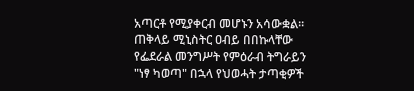አጣርቶ የሚያቀርብ መሆኑን አሳውቋል።
ጠቅላይ ሚኒስትር ዐብይ በበኩላቸው የፌደራል መንግሥት የምዕራብ ትግራይን "ነፃ ካወጣ" በኋላ የህወሓት ታጣቂዎች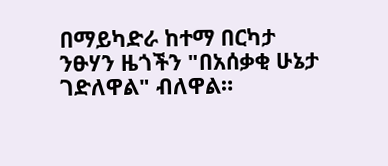በማይካድራ ከተማ በርካታ ንፁሃን ዜጎችን "በአሰቃቂ ሁኔታ ገድለዋል" ብለዋል።